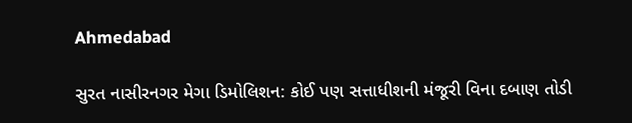Ahmedabad

સુરત નાસીરનગર મેગા ડિમોલિશન: કોઈ પણ સત્તાધીશની મંજૂરી વિના દબાણ તોડી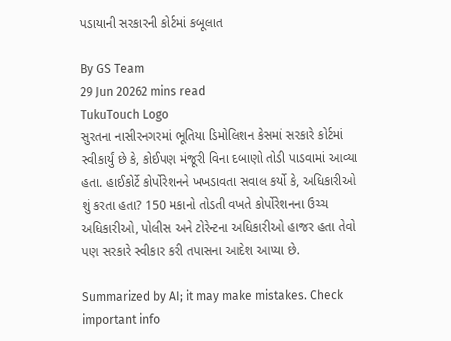પડાયાની સરકારની કોર્ટમાં કબૂલાત

By GS Team
29 Jun 20262 mins read
TukuTouch Logo
સુરતના નાસીરનગરમાં ભૂતિયા ડિમોલિશન કેસમાં સરકારે કોર્ટમાં સ્વીકાર્યું છે કે, કોઈપણ મંજૂરી વિના દબાણો તોડી પાડવામાં આવ્યા હતા. હાઈકોર્ટે કોર્પોરેશનને ખખડાવતા સવાલ કર્યો કે, અધિકારીઓ શું કરતા હતા? 150 મકાનો તોડતી વખતે કોર્પોરેશનના ઉચ્ચ અધિકારીઓ, પોલીસ અને ટોરેન્ટના અધિકારીઓ હાજર હતા તેવો પણ સરકારે સ્વીકાર કરી તપાસના આદેશ આપ્યા છે.

Summarized by AI; it may make mistakes. Check important info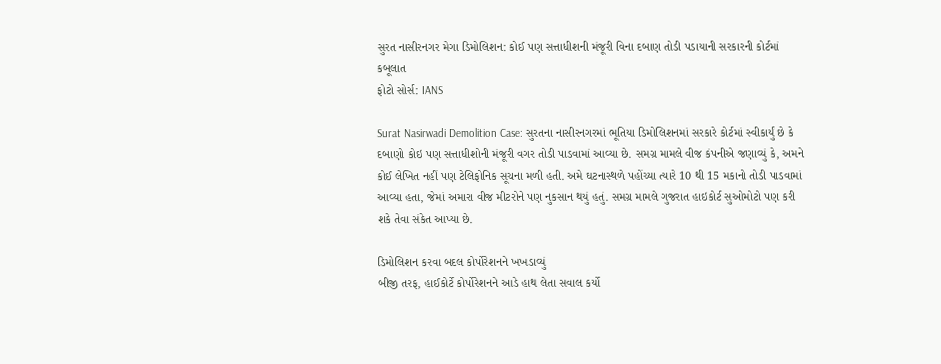સુરત નાસીરનગર મેગા ડિમોલિશન: કોઈ પણ સત્તાધીશની મંજૂરી વિના દબાણ તોડી પડાયાની સરકારની કોર્ટમાં કબૂલાત
ફોટો સોર્સ: IANS

Surat Nasirwadi Demolition Case: સુરતના નાસીરનગરમાં ભૂતિયા ડિમોલિશનમાં સરકારે કોર્ટમાં સ્વીકાર્યું છે કે દબાણો કોઇ પણ સત્તાધીશોની મંજૂરી વગર તોડી પાડવામાં આવ્યા છે. સમગ્ર મામલે વીજ કંપનીએ જણાવ્યું કે, અમને કોઈ લેખિત નહીં પણ ટેલિફોનિક સૂચના મળી હતી. અમે ઘટનાસ્થળે પહોંચ્યા ત્યારે 10 થી 15 મકાનો તોડી પાડવામાં આવ્યા હતા, જેમાં અમારા વીજ મીટરોને પણ નુકસાન થયું હતું. સમગ્ર મામલે ગુજરાત હાઇકોર્ટ સુઓમોટો પણ કરી શકે તેવા સંકેત આપ્યા છે.

ડિમોલિશન કરવા બદલ કોર્પોરેશનને ખખડાવ્યું
બીજી તરફ, હાઈકોર્ટે કોર્પોરેશનને આડે હાથ લેતા સવાલ કર્યો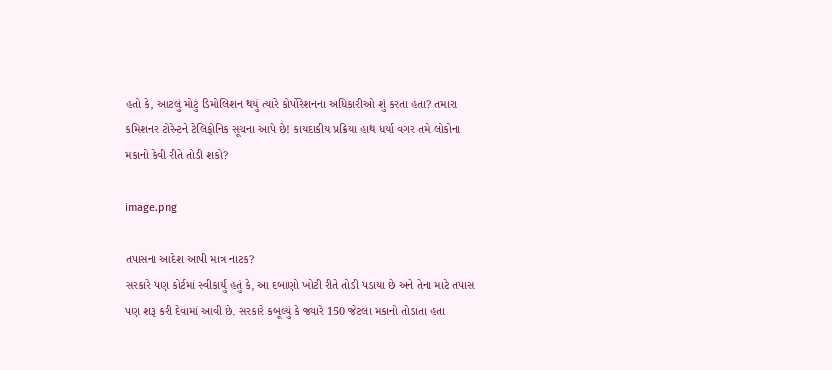હતો કે, આટલું મોટું ડિમોલિશન થયું ત્યારે કોર્પોરેશનના અધિકારીઓ શું કરતા હતા? તમારા કમિશનર ટોરેન્ટને ટેલિફોનિક સૂચના આપે છે! કાયદાકીય પ્રક્રિયા હાથ ધર્યા વગર તમે લોકોના મકાનો કેવી રીતે તોડી શકો?

image.png

તપાસના આદેશ આપી માત્ર નાટક?
સરકારે પણ કોર્ટમાં સ્વીકાર્યું હતું કે, આ દબાણો ખોટી રીતે તોડી પડાયા છે અને તેના માટે તપાસ પણ શરૂ કરી દેવામાં આવી છે. સરકારે કબૂલ્યું કે જ્યારે 150 જેટલા મકાનો તોડાતા હતા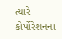ત્યારે કોર્પોરેશનના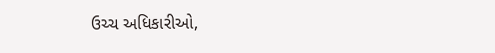ઉચ્ચ અધિકારીઓ,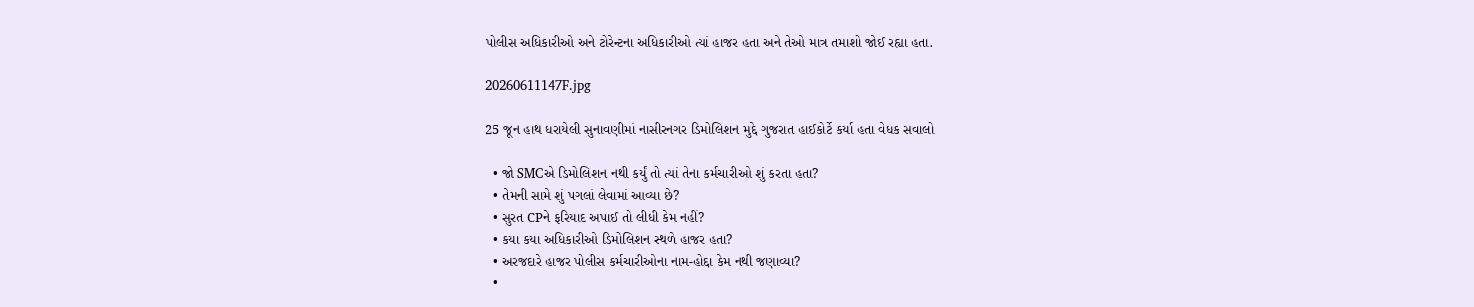પોલીસ અધિકારીઓ અને ટોરેન્ટના અધિકારીઓ ત્યાં હાજર હતા અને તેઓ માત્ર તમાશો જોઈ રહ્યા હતા.

20260611147F.jpg

25 જૂન હાથ ધરાયેલી સુનાવણીમાં નાસીરનગર ડિમોલિશન મુદ્દે ગુજરાત હાઈકોર્ટે કર્યા હતા વેધક સવાલો

  • જો SMCએ ડિમોલિશન નથી કર્યું તો ત્યાં તેના કર્મચારીઓ શું કરતા હતા?
  • તેમની સામે શું પગલાં લેવામાં આવ્યા છે?
  • સુરત CPને ફરિયાદ અપાઈ તો લીધી કેમ નહીં?
  • કયા કયા અધિકારીઓ ડિમોલિશન સ્થળે હાજર હતા?
  • અરજદારે હાજર પોલીસ કર્મચારીઓના નામ-હોદ્દા કેમ નથી જણાવ્યા?
  •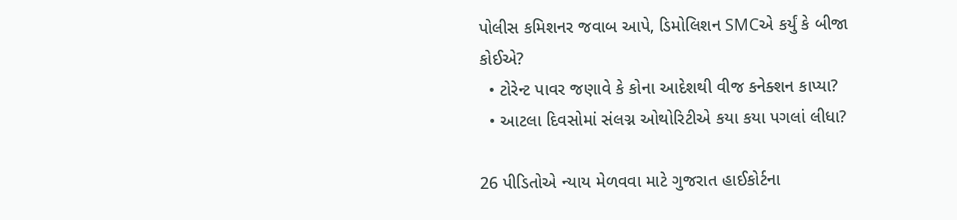પોલીસ કમિશનર જવાબ આપે, ડિમોલિશન SMCએ કર્યું કે બીજા કોઈએ?
  • ટોરેન્ટ પાવર જણાવે કે કોના આદેશથી વીજ કનેક્શન કાપ્યા?
  • આટલા દિવસોમાં સંલગ્ન ઓથોરિટીએ કયા કયા પગલાં લીધા?

26 પીડિતોએ ન્યાય મેળવવા માટે ગુજરાત હાઈકોર્ટના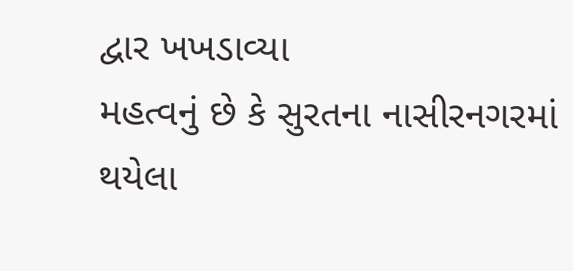દ્વાર ખખડાવ્યા
મહત્વનું છે કે સુરતના નાસીરનગરમાં થયેલા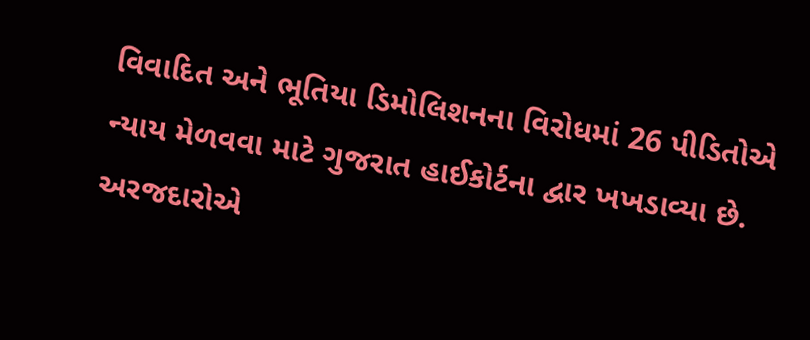વિવાદિત અને ભૂતિયા ડિમોલિશનના વિરોધમાં 26 પીડિતોએ ન્યાય મેળવવા માટે ગુજરાત હાઈકોર્ટના દ્વાર ખખડાવ્યા છે. અરજદારોએ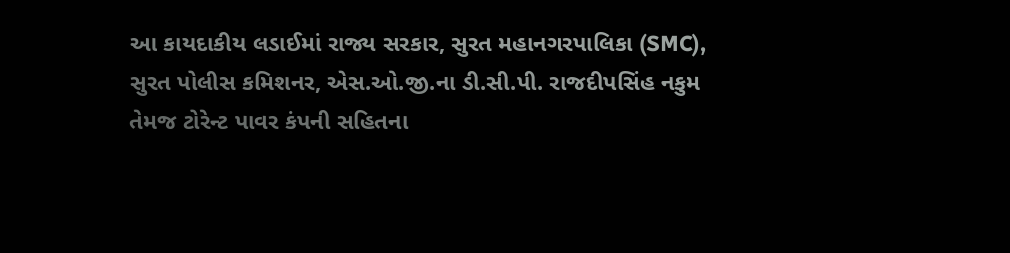આ કાયદાકીય લડાઈમાં રાજ્ય સરકાર, સુરત મહાનગરપાલિકા (SMC), સુરત પોલીસ કમિશનર, એસ.ઓ.જી.ના ડી.સી.પી. રાજદીપસિંહ નકુમ તેમજ ટોરેન્ટ પાવર કંપની સહિતના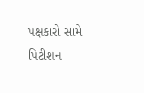પક્ષકારો સામે પિટીશન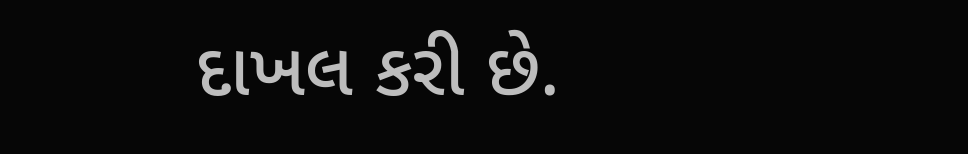દાખલ કરી છે.